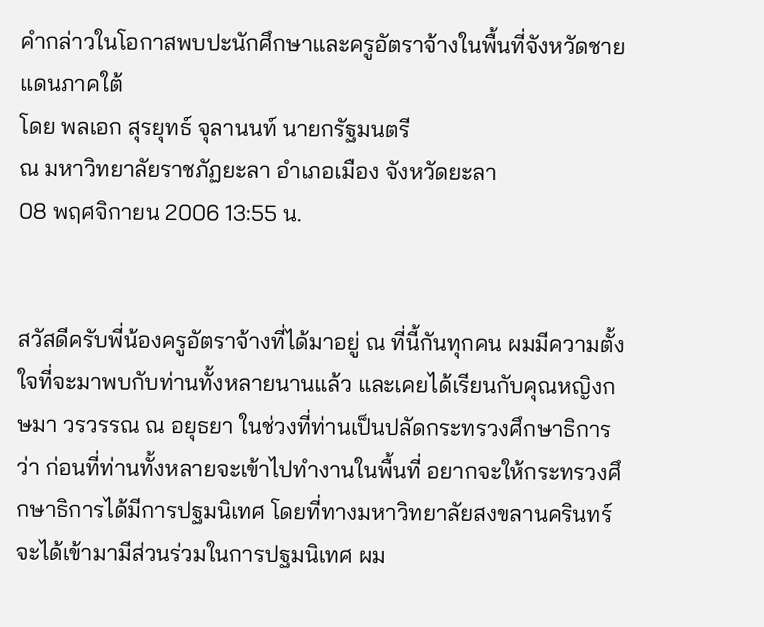คำกล่าวในโอกาสพบปะนักศึกษาและครูอัตราจ้างในพื้นที่จังหวัดชายแดนภาคใต้
โดย พลเอก สุรยุทธ์ จุลานนท์ นายกรัฐมนตรี
ณ มหาวิทยาลัยราชภัฏยะลา อำเภอเมือง จังหวัดยะลา
08 พฤศจิกายน 2006 13:55 น.


สวัสดีครับพี่น้องครูอัตราจ้างที่ได้มาอยู่ ณ ที่นี้กันทุกคน ผมมีความตั้งใจที่จะมาพบกับท่านทั้งหลายนานแล้ว และเคยได้เรียนกับคุณหญิงกษมา วรวรรณ ณ อยุธยา ในช่วงที่ท่านเป็นปลัดกระทรวงศึกษาธิการ ว่า ก่อนที่ท่านทั้งหลายจะเข้าไปทำงานในพื้นที่ อยากจะให้กระทรวงศึกษาธิการได้มีการปฐมนิเทศ โดยที่ทางมหาวิทยาลัยสงขลานครินทร์จะได้เข้ามามีส่วนร่วมในการปฐมนิเทศ ผม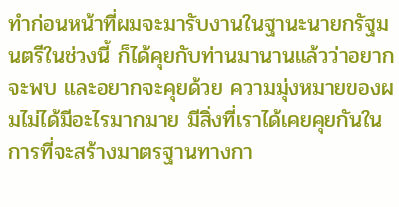ทำก่อนหน้าที่ผมจะมารับงานในฐานะนายกรัฐมนตรีในช่วงนี้ ก็ได้คุยกับท่านมานานแล้วว่าอยากจะพบ และอยากจะคุยด้วย ความมุ่งหมายของผมไม่ได้มีอะไรมากมาย มีสิ่งที่เราได้เคยคุยกันในการที่จะสร้างมาตรฐานทางกา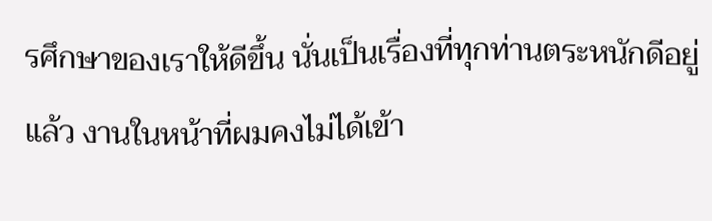รศึกษาของเราให้ดีขึ้น นั่นเป็นเรื่องที่ทุกท่านตระหนักดีอยู่แล้ว งานในหน้าที่ผมคงไม่ได้เข้า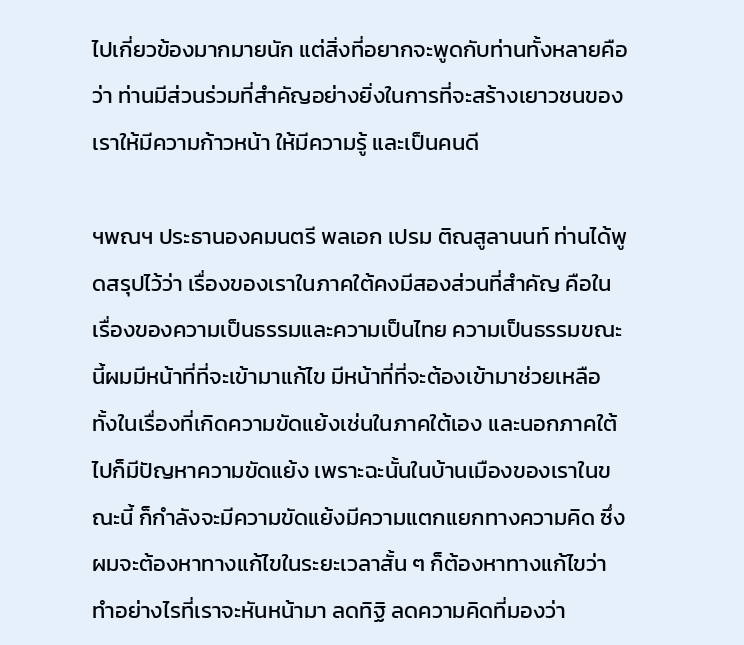ไปเกี่ยวข้องมากมายนัก แต่สิ่งที่อยากจะพูดกับท่านทั้งหลายคือว่า ท่านมีส่วนร่วมที่สำคัญอย่างยิ่งในการที่จะสร้างเยาวชนของเราให้มีความก้าวหน้า ให้มีความรู้ และเป็นคนดี

ฯพณฯ ประธานองคมนตรี พลเอก เปรม ติณสูลานนท์ ท่านได้พูดสรุปไว้ว่า เรื่องของเราในภาคใต้คงมีสองส่วนที่สำคัญ คือในเรื่องของความเป็นธรรมและความเป็นไทย ความเป็นธรรมขณะนี้ผมมีหน้าที่ที่จะเข้ามาแก้ไข มีหน้าที่ที่จะต้องเข้ามาช่วยเหลือ ทั้งในเรื่องที่เกิดความขัดแย้งเช่นในภาคใต้เอง และนอกภาคใต้ไปก็มีปัญหาความขัดแย้ง เพราะฉะนั้นในบ้านเมืองของเราในขณะนี้ ก็กำลังจะมีความขัดแย้งมีความแตกแยกทางความคิด ซึ่งผมจะต้องหาทางแก้ไขในระยะเวลาสั้น ๆ ก็ต้องหาทางแก้ไขว่าทำอย่างไรที่เราจะหันหน้ามา ลดทิฐิ ลดความคิดที่มองว่า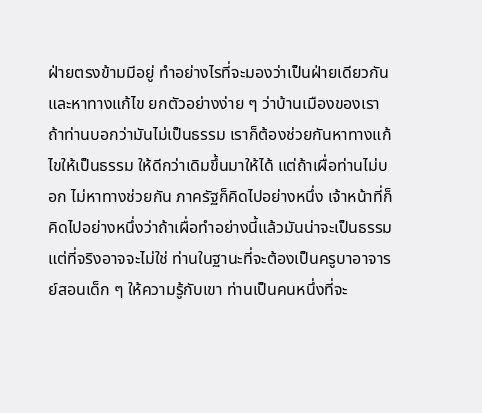ฝ่ายตรงข้ามมีอยู่ ทำอย่างไรที่จะมองว่าเป็นฝ่ายเดียวกัน และหาทางแก้ไข ยกตัวอย่างง่าย ๆ ว่าบ้านเมืองของเรา ถ้าท่านบอกว่ามันไม่เป็นธรรม เราก็ต้องช่วยกันหาทางแก้ไขให้เป็นธรรม ให้ดีกว่าเดิมขึ้นมาให้ได้ แต่ถ้าเผื่อท่านไม่บอก ไม่หาทางช่วยกัน ภาครัฐก็คิดไปอย่างหนึ่ง เจ้าหน้าที่ก็คิดไปอย่างหนึ่งว่าถ้าเผื่อทำอย่างนี้แล้วมันน่าจะเป็นธรรม แต่ที่จริงอาจจะไม่ใช่ ท่านในฐานะที่จะต้องเป็นครูบาอาจารย์สอนเด็ก ๆ ให้ความรู้กับเขา ท่านเป็นคนหนึ่งที่จะ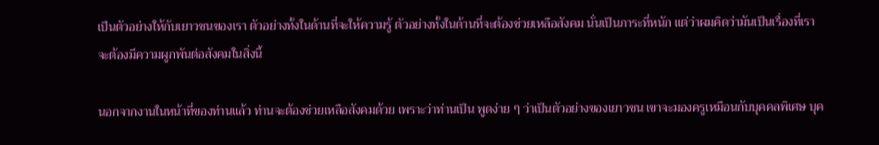เป็นตัวอย่างให้กับเยาวชนของเรา ตัวอย่างทั้งในด้านที่จะให้ความรู้ ตัวอย่างทั้งในด้านที่จะต้องช่วยเหลือสังคม นั่นเป็นภาระที่หนัก แต่ว่าผมคิดว่ามันเป็นเรื่องที่เราจะต้องมีความผูกพันต่อสังคมในสิ่งนี้

นอกจากงานในหน้าที่ของท่านแล้ว ท่านจะต้องช่วยเหลือสังคมด้วย เพราะว่าท่านเป็น พูดง่าย ๆ ว่าเป็นตัวอย่างของเยาวชน เขาจะมองครูเหมือนกับบุคคลพิเศษ บุค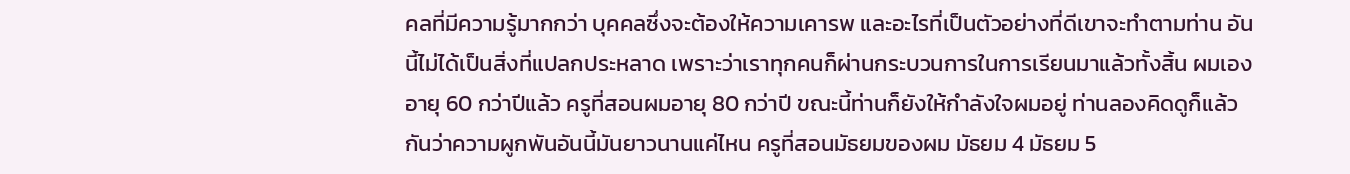คลที่มีความรู้มากกว่า บุคคลซึ่งจะต้องให้ความเคารพ และอะไรที่เป็นตัวอย่างที่ดีเขาจะทำตามท่าน อันนี้ไม่ได้เป็นสิ่งที่แปลกประหลาด เพราะว่าเราทุกคนก็ผ่านกระบวนการในการเรียนมาแล้วทั้งสิ้น ผมเองอายุ 60 กว่าปีแล้ว ครูที่สอนผมอายุ 80 กว่าปี ขณะนี้ท่านก็ยังให้กำลังใจผมอยู่ ท่านลองคิดดูก็แล้วกันว่าความผูกพันอันนี้มันยาวนานแค่ไหน ครูที่สอนมัธยมของผม มัธยม 4 มัธยม 5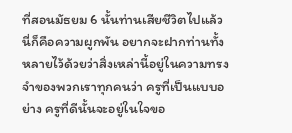ที่สอนมัธยม 6 นั้นท่านเสียชีวิตไปแล้ว นี่ก็คือความผูกพัน อยากจะฝากท่านทั้งหลายไว้ด้วยว่าสิ่งเหล่านี้อยู่ในความทรงจำของพวกเราทุกคนว่า ครูที่เป็นแบบอย่าง ครูที่ดีนั้นจะอยู่ในใจขอ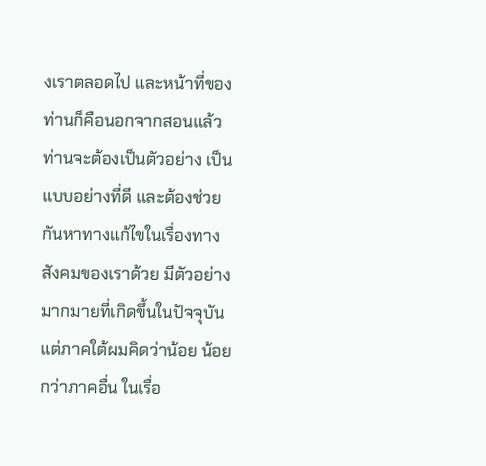งเราตลอดไป และหน้าที่ของท่านก็คือนอกจากสอนแล้วท่านจะต้องเป็นตัวอย่าง เป็นแบบอย่างที่ดี และต้องช่วยกันหาทางแก้ไขในเรื่องทางสังคมของเราด้วย มีตัวอย่างมากมายที่เกิดขึ้นในปัจจุบัน แต่ภาคใต้ผมคิดว่าน้อย น้อยกว่าภาคอื่น ในเรื่อ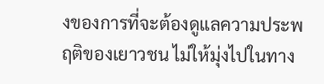งของการที่จะต้องดูแลความประพฤติของเยาวชน ไม่ให้มุ่งไปในทาง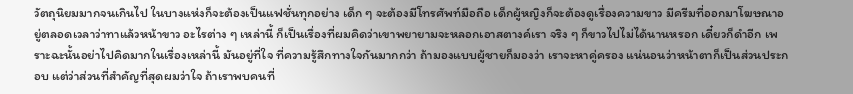วัตถุนิยมมากจนเกินไป ในบางแห่งก็จะต้องเป็นแฟชั่นทุกอย่าง เด็ก ๆ จะต้องมีโทรศัพท์มือถือ เด็กผู้หญิงก็จะต้องดูเรื่องความขาว มีครีมที่ออกมาโฆษณาอยู่ตลอดเวลาว่าทาแล้วหน้าขาว อะไรต่าง ๆ เหล่านี้ ก็เป็นเรื่องที่ผมคิดว่าเขาพยายามจะหลอกเอาสตางค์เรา จริง ๆ ก็ขาวไปไม่ได้นานหรอก เดี๋ยวก็ดำอีก เพราะฉะนั้นอย่าไปคิดมากในเรื่องเหล่านี้ มันอยู่ที่ใจ ที่ความรู้สึกทางใจกันมากกว่า ถ้ามองแบบผู้ชายก็มองว่า เราจะหาคู่ครอง แน่นอนว่าหน้าตาก็เป็นส่วนประกอบ แต่ว่าส่วนที่สำคัญที่สุดผมว่าใจ ถ้าเราพบคนที่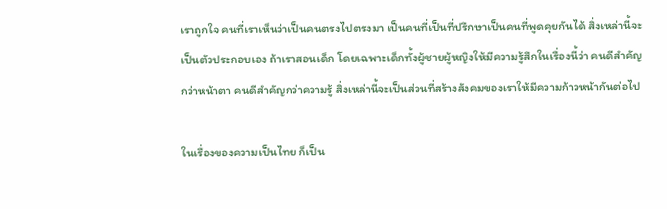เราถูกใจ คนที่เราเห็นว่าเป็นคนตรงไปตรงมา เป็นคนที่เป็นที่ปรึกษาเป็นคนที่พูดคุยกันได้ สิ่งเหล่านี้จะเป็นตัวประกอบเอง ถ้าเราสอนเด็ก โดยเฉพาะเด็กทั้งผู้ชายผู้หญิงให้มีความรู้สึกในเรื่องนี้ว่า คนดีสำคัญกว่าหน้าตา คนดีสำคัญกว่าความรู้ สิ่งเหล่านี้จะเป็นส่วนที่สร้างสังคมของเราให้มีความก้าวหน้ากันต่อไป

ในเรื่องของความเป็นไทย ก็เป็น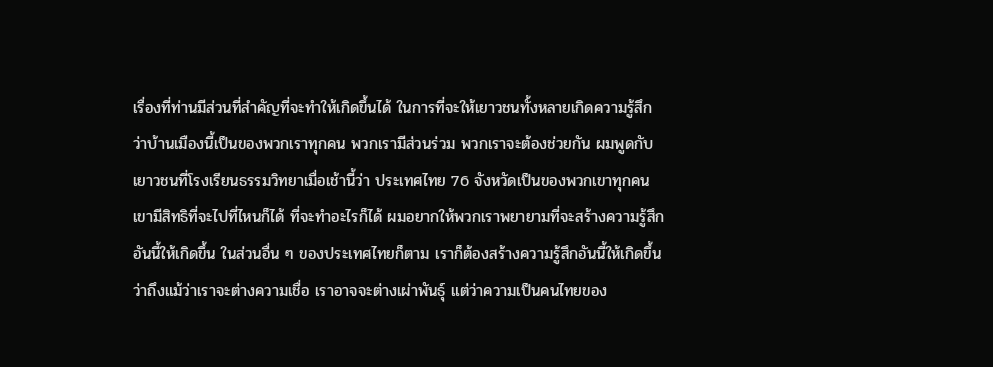เรื่องที่ท่านมีส่วนที่สำคัญที่จะทำให้เกิดขึ้นได้ ในการที่จะให้เยาวชนทั้งหลายเกิดความรู้สึกว่าบ้านเมืองนี้เป็นของพวกเราทุกคน พวกเรามีส่วนร่วม พวกเราจะต้องช่วยกัน ผมพูดกับเยาวชนที่โรงเรียนธรรมวิทยาเมื่อเช้านี้ว่า ประเทศไทย 76 จังหวัดเป็นของพวกเขาทุกคน เขามีสิทธิที่จะไปที่ไหนก็ได้ ที่จะทำอะไรก็ได้ ผมอยากให้พวกเราพยายามที่จะสร้างความรู้สึกอันนี้ให้เกิดขึ้น ในส่วนอื่น ๆ ของประเทศไทยก็ตาม เราก็ต้องสร้างความรู้สึกอันนี้ให้เกิดขึ้นว่าถึงแม้ว่าเราจะต่างความเชื่อ เราอาจจะต่างเผ่าพันธุ์ แต่ว่าความเป็นคนไทยของ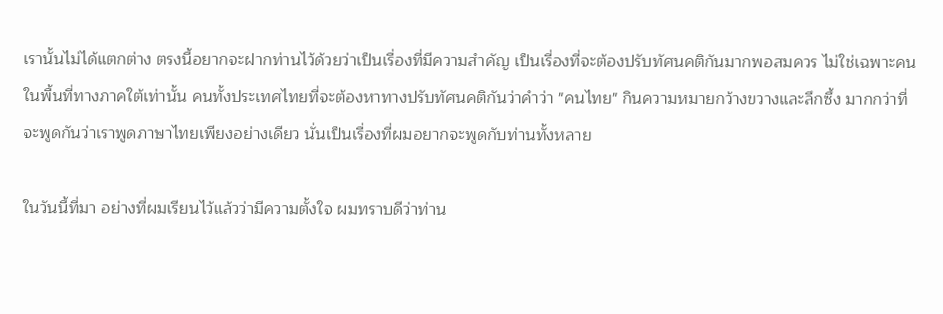เรานั้นไม่ได้แตกต่าง ตรงนี้อยากจะฝากท่านไว้ด้วยว่าเป็นเรื่องที่มีความสำคัญ เป็นเรี่องที่จะต้องปรับทัศนคติกันมากพอสมควร ไม่ใช่เฉพาะคนในพื้นที่ทางภาคใต้เท่านั้น คนทั้งประเทศไทยที่จะต้องหาทางปรับทัศนคติกันว่าคำว่า "คนไทย" กินความหมายกว้างขวางและลึกซึ้ง มากกว่าที่จะพูดกันว่าเราพูดภาษาไทยเพียงอย่างเดียว นั่นเป็นเรื่องที่ผมอยากจะพูดกับท่านทั้งหลาย

ในวันนี้ที่มา อย่างที่ผมเรียนไว้แล้วว่ามีความตั้งใจ ผมทราบดีว่าท่าน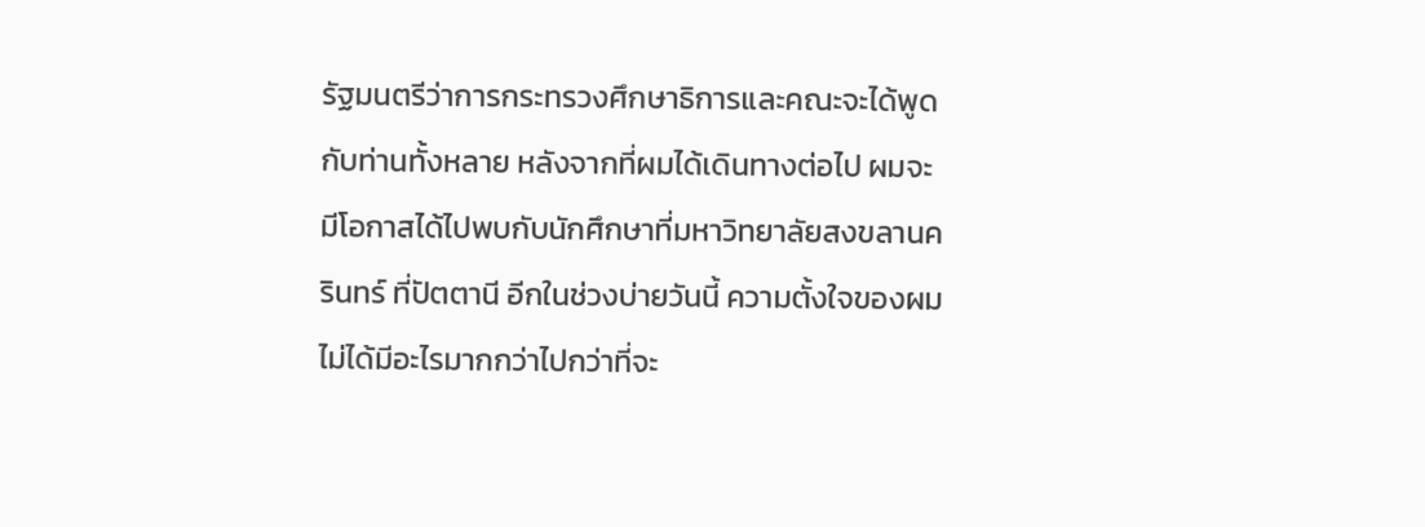รัฐมนตรีว่าการกระทรวงศึกษาธิการและคณะจะได้พูดกับท่านทั้งหลาย หลังจากที่ผมได้เดินทางต่อไป ผมจะมีโอกาสได้ไปพบกับนักศึกษาที่มหาวิทยาลัยสงขลานครินทร์ ที่ปัตตานี อีกในช่วงบ่ายวันนี้ ความตั้งใจของผมไม่ได้มีอะไรมากกว่าไปกว่าที่จะ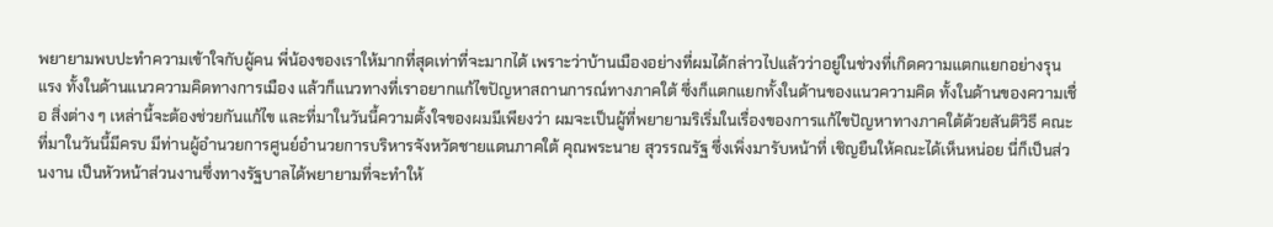พยายามพบปะทำความเข้าใจกับผู้คน พี่น้องของเราให้มากที่สุดเท่าที่จะมากได้ เพราะว่าบ้านเมืองอย่างที่ผมได้กล่าวไปแล้วว่าอยู่ในช่วงที่เกิดความแตกแยกอย่างรุนแรง ทั้งในด้านแนวความคิดทางการเมือง แล้วก็แนวทางที่เราอยากแก้ไขปัญหาสถานการณ์ทางภาคใต้ ซึ่งก็แตกแยกทั้งในด้านของแนวความคิด ทั้งในด้านของความเชื่อ สิ่งต่าง ๆ เหล่านี้จะต้องช่วยกันแก้ไข และที่มาในวันนี้ความตั้งใจของผมมีเพียงว่า ผมจะเป็นผู้ที่พยายามริเริ่มในเรื่องของการแก้ไขปัญหาทางภาคใต้ด้วยสันติวิธี คณะที่มาในวันนี้มีครบ มีท่านผู้อำนวยการศูนย์อำนวยการบริหารจังหวัดชายแดนภาคใต้ คุณพระนาย สุวรรณรัฐ ซึ่งเพิ่งมารับหน้าที่ เชิญยืนให้คณะได้เห็นหน่อย นี่ก็เป็นส่วนงาน เป็นหัวหน้าส่วนงานซึ่งทางรัฐบาลได้พยายามที่จะทำให้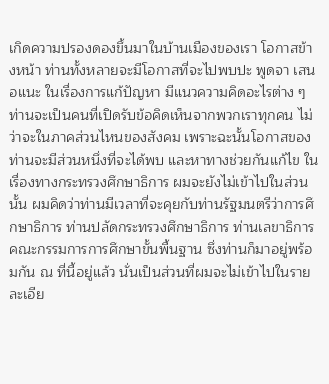เกิดความปรองดองขึ้นมาในบ้านเมืองของเรา โอกาสข้างหน้า ท่านทั้งหลายจะมีโอกาสที่จะไปพบปะ พูดจา เสนอแนะ ในเรื่องการแก้ปัญหา มีแนวความคิดอะไรต่าง ๆ ท่านจะเป็นคนที่เปิดรับข้อคิดเห็นจากพวกเราทุกคน ไม่ว่าจะในภาคส่วนไหนของสังคม เพราะฉะนั้นโอกาสของท่านจะมีส่วนหนึ่งที่จะได้พบ และหาทางช่วยกันแก้ไข ในเรื่องทางกระทรวงศึกษาธิการ ผมจะยังไม่เข้าไปในส่วนนั้น ผมคิดว่าท่านมีเวลาที่จะคุยกับท่านรัฐมนตรีว่าการศึกษาธิการ ท่านปลัดกระทรวงศึกษาธิการ ท่านเลขาธิการคณะกรรมการการศึกษาขั้นพื้นฐาน ซึ่งท่านก็มาอยู่พร้อมกัน ณ ที่นี้อยู่แล้ว นั่นเป็นส่วนที่ผมจะไม่เข้าไปในรายละเอีย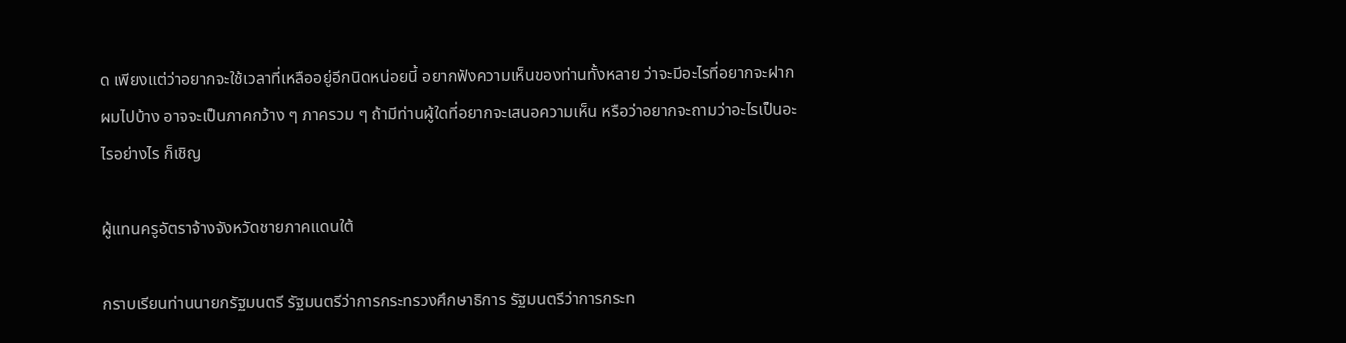ด เพียงแต่ว่าอยากจะใช้เวลาที่เหลืออยู่อีกนิดหน่อยนี้ อยากฟังความเห็นของท่านทั้งหลาย ว่าจะมีอะไรที่อยากจะฝากผมไปบ้าง อาจจะเป็นภาคกว้าง ๆ ภาครวม ๆ ถ้ามีท่านผู้ใดที่อยากจะเสนอความเห็น หรือว่าอยากจะถามว่าอะไรเป็นอะไรอย่างไร ก็เชิญ

ผู้แทนครูอัตราจ้างจังหวัดชายภาคแดนใต้

กราบเรียนท่านนายกรัฐมนตรี รัฐมนตรีว่าการกระทรวงศึกษาธิการ รัฐมนตรีว่าการกระท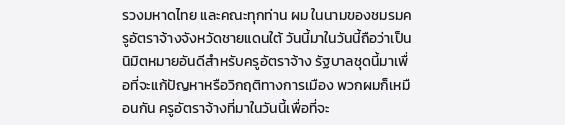รวงมหาดไทย และคณะทุกท่าน ผม ในนามของชมรมครูอัตราจ้างจังหวัดชายแดนใต้ วันนี้มาในวันนี้ถือว่าเป็นนิมิตหมายอันดีสำหรับครูอัตราจ้าง รัฐบาลชุดนี้มาเพื่อที่จะแก้ปัญหาหรือวิกฤติทางการเมือง พวกผมก็เหมือนกัน ครูอัตราจ้างที่มาในวันนี้เพื่อที่จะ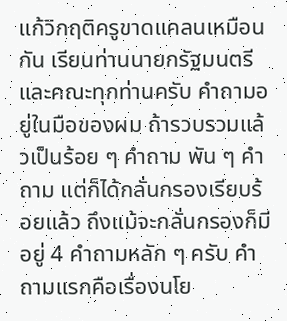แก้วิกฤติครูขาดแคลนเหมือนกัน เรียนท่านนายกรัฐมนตรีและคณะทุกท่านครับ คำถามอยู่ในมือของผม ถ้ารวบรวมแล้วเป็นร้อย ๆ คำถาม พัน ๆ คำถาม แต่ก็ได้กลั่นกรองเรียบร้อยแล้ว ถึงแม้จะกลั่นกรองก็มีอยู่ 4 คำถามหลัก ๆ ครับ คำถามแรกคือเรื่องนโย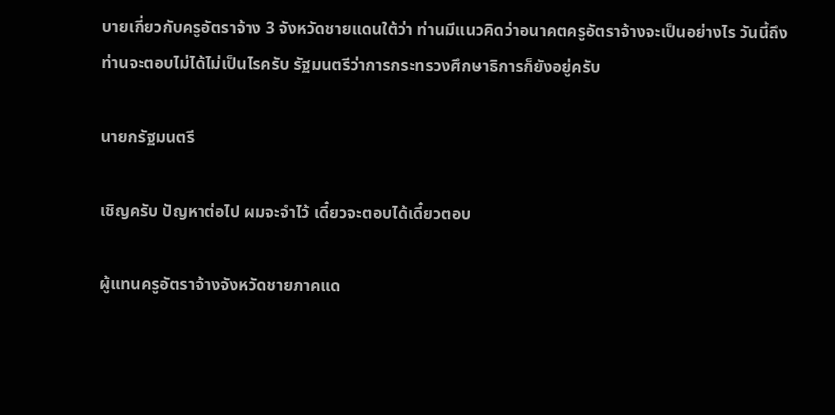บายเกี่ยวกับครูอัตราจ้าง 3 จังหวัดชายแดนใต้ว่า ท่านมีแนวคิดว่าอนาคตครูอัตราจ้างจะเป็นอย่างไร วันนี้ถึงท่านจะตอบไม่ได้ไม่เป็นไรครับ รัฐมนตรีว่าการกระทรวงศึกษาธิการก็ยังอยู่ครับ

นายกรัฐมนตรี

เชิญครับ ปัญหาต่อไป ผมจะจำไว้ เดี๋ยวจะตอบได้เดี๋ยวตอบ

ผู้แทนครูอัตราจ้างจังหวัดชายภาคแด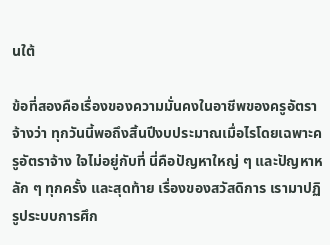นใต้

ข้อที่สองคือเรื่องของความมั่นคงในอาชีพของครูอัตราจ้างว่า ทุกวันนี้พอถึงสิ้นปีงบประมาณเมื่อไรโดยเฉพาะครูอัตราจ้าง ใจไม่อยู่กับที่ นี่คือปัญหาใหญ่ ๆ และปัญหาหลัก ๆ ทุกครั้ง และสุดท้าย เรื่องของสวัสดิการ เรามาปฏิรูประบบการศึก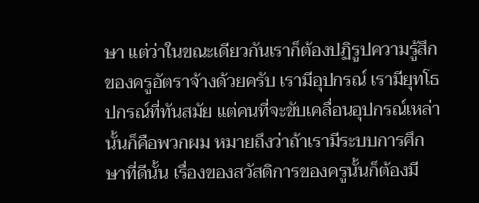ษา แต่ว่าในขณะเดียวกันเราก็ต้องปฏิรูปความรู้สึกของครูอัตราจ้างด้วยครับ เรามีอุปกรณ์ เรามียุทโธปกรณ์ที่ทันสมัย แต่คนที่จะขับเคลื่อนอุปกรณ์เหล่านั้นก็คือพวกผม หมายถึงว่าถ้าเรามีระบบการศึกษาที่ดีนั้น เรื่องของสวัสดิการของครูนั้นก็ต้องมี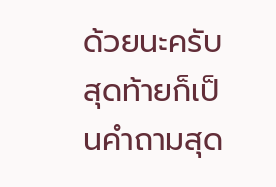ด้วยนะครับ สุดท้ายก็เป็นคำถามสุด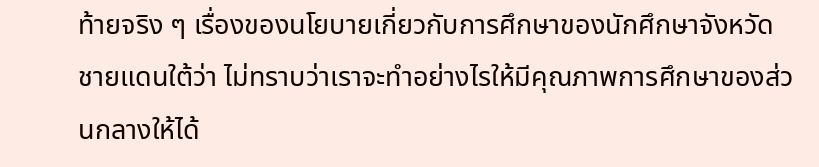ท้ายจริง ๆ เรื่องของนโยบายเกี่ยวกับการศึกษาของนักศึกษาจังหวัดชายแดนใต้ว่า ไม่ทราบว่าเราจะทำอย่างไรให้มีคุณภาพการศึกษาของส่วนกลางให้ได้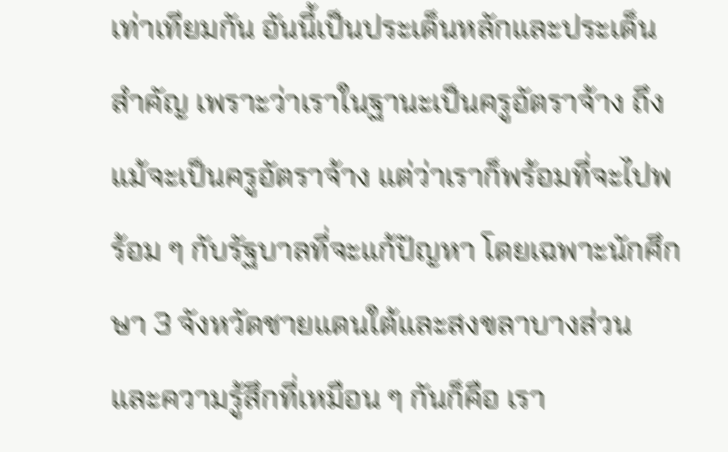เท่าเทียมกัน อันนี้เป็นประเด็นหลักและประเด็นสำคัญ เพราะว่าเราในฐานะเป็นครูอัตราจ้าง ถึงแม้จะเป็นครูอัตราจ้าง แต่ว่าเราก็พร้อมที่จะไปพร้อม ๆ กับรัฐบาลที่จะแก้ปัญหา โดยเฉพาะนักศึกษา 3 จังหวัดชายแดนใต้และสงขลาบางส่วน และความรู้สึกที่เหมือน ๆ กันก็คือ เรา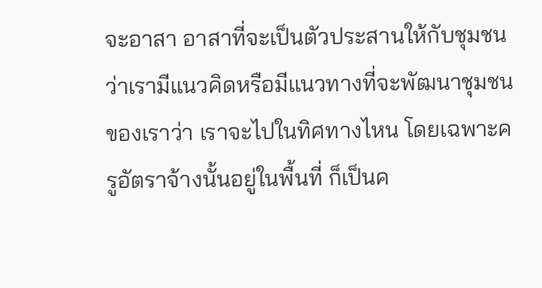จะอาสา อาสาที่จะเป็นตัวประสานให้กับชุมชนว่าเรามีแนวคิดหรือมีแนวทางที่จะพัฒนาชุมชนของเราว่า เราจะไปในทิศทางไหน โดยเฉพาะครูอัตราจ้างนั้นอยู่ในพื้นที่ ก็เป็นค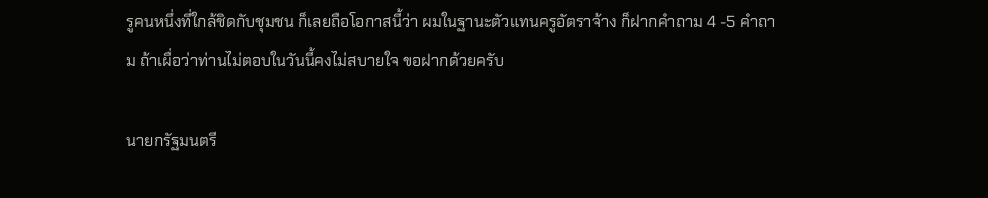รูคนหนึ่งที่ใกล้ชิดกับชุมชน ก็เลยถือโอกาสนี้ว่า ผมในฐานะตัวแทนครูอัตราจ้าง ก็ฝากคำถาม 4 -5 คำถาม ถ้าเผื่อว่าท่านไม่ตอบในวันนี้คงไม่สบายใจ ขอฝากด้วยครับ

นายกรัฐมนตรี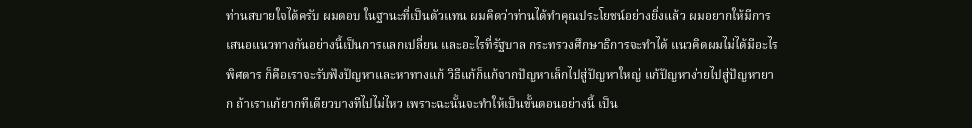ท่านสบายใจได้ครับ ผมตอบ ในฐานะที่เป็นตัวแทน ผมคิดว่าท่านได้ทำคุณประโยชน์อย่างยิ่งแล้ว ผมอยากให้มีการเสนอแนวทางกันอย่างนี้เป็นการแลกเปลี่ยน และอะไรที่รัฐบาล กระทรวงศึกษาธิการจะทำได้ แนวคิดผมไม่ได้มีอะไรพิศดาร ก็คือเราจะรับฟังปัญหาและหาทางแก้ วิธีแก้ก็แก้จากปัญหาเล็กไปสู่ปัญหาใหญ่ แก้ปัญหาง่ายไปสู่ปัญหายาก ถ้าเราแก้ยากทีเดียวบางทีไปไม่ไหว เพราะฉะนั้นจะทำให้เป็นขั้นตอนอย่างนี้ เป็น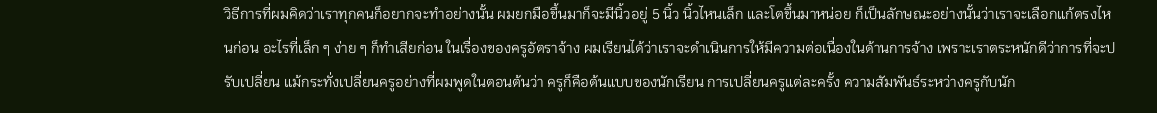วิธีการที่ผมคิดว่าเราทุกคนก็อยากจะทำอย่างนั้น ผมยกมือขึ้นมาก็จะมีนิ้วอยู่ 5 นิ้ว นิ้วไหนเล็ก และโตขึ้นมาหน่อย ก็เป็นลักษณะอย่างนั้นว่าเราจะเลือกแก้ตรงไหนก่อน อะไรที่เล็ก ๆ ง่าย ๆ ก็ทำเสียก่อน ในเรื่องของครูอัตราจ้าง ผมเรียนได้ว่าเราจะดำเนินการให้มีความต่อเนื่องในด้านการจ้าง เพราะเราตระหนักดีว่าการที่จะปรับเปลี่ยน แม้กระทั่งเปลี่ยนครูอย่างที่ผมพูดในตอนต้นว่า ครูก็คือต้นแบบของนักเรียน การเปลี่ยนครูแต่ละครั้ง ความสัมพันธ์ระหว่างครูกับนัก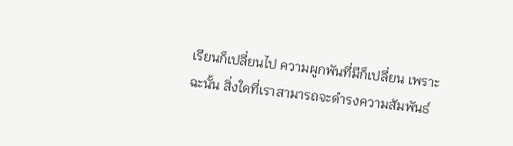เรียนก็เปลี่ยนไป ความผูกพันที่มีก็เปลี่ยน เพราะฉะนั้น สิ่งใดที่เราสามารถจะดำรงความสัมพันธ์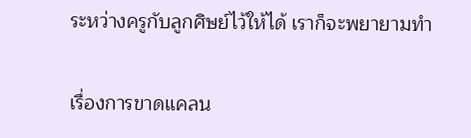ระหว่างครูกับลูกศิษย์ไว้ให้ได้ เราก็จะพยายามทำ

เรื่องการขาดแคลน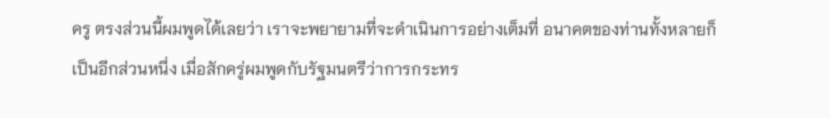ครู ตรงส่วนนี้ผมพูดได้เลยว่า เราจะพยายามที่จะดำเนินการอย่างเต็มที่ อนาคตของท่านทั้งหลายก็เป็นอีกส่วนหนึ่ง เมื่อสักครู่ผมพูดกับรัฐมนตรีว่าการกระทร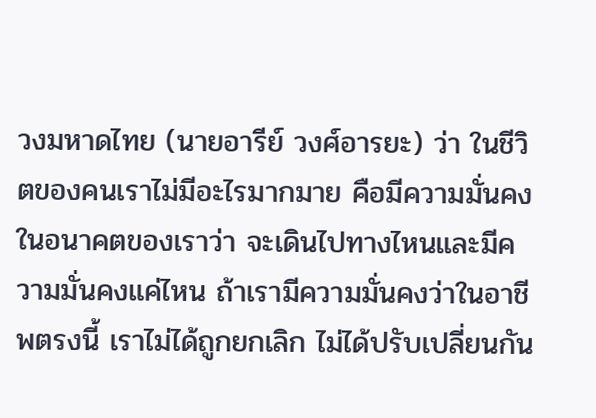วงมหาดไทย (นายอารีย์ วงศ์อารยะ) ว่า ในชีวิตของคนเราไม่มีอะไรมากมาย คือมีความมั่นคงในอนาคตของเราว่า จะเดินไปทางไหนและมีความมั่นคงแค่ไหน ถ้าเรามีความมั่นคงว่าในอาชีพตรงนี้ เราไม่ได้ถูกยกเลิก ไม่ได้ปรับเปลี่ยนกัน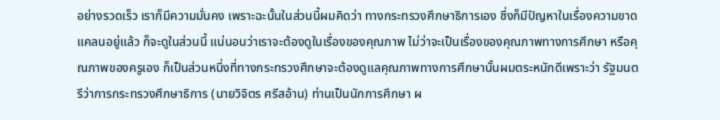อย่างรวดเร็ว เราก็มีความมั่นคง เพราะฉะนั้นในส่วนนี้ผมคิดว่า ทางกระทรวงศึกษาธิการเอง ซึ่งก็มีปัญหาในเรื่องความขาดแคลนอยู่แล้ว ก็จะดูในส่วนนี้ แน่นอนว่าเราจะต้องดูในเรื่องของคุณภาพ ไม่ว่าจะเป็นเรื่องของคุณภาพทางการศึกษา หรือคุณภาพของครูเอง ก็เป็นส่วนหนึ่งที่ทางกระทรวงศึกษาจะต้องดูแลคุณภาพทางการศึกษานั้นผมตระหนักดีเพราะว่า รัฐมนตรีว่าการกระทรวงศึกษาธิการ (นายวิจิตร ศรีสอ้าน) ท่านเป็นนักการศึกษา ผ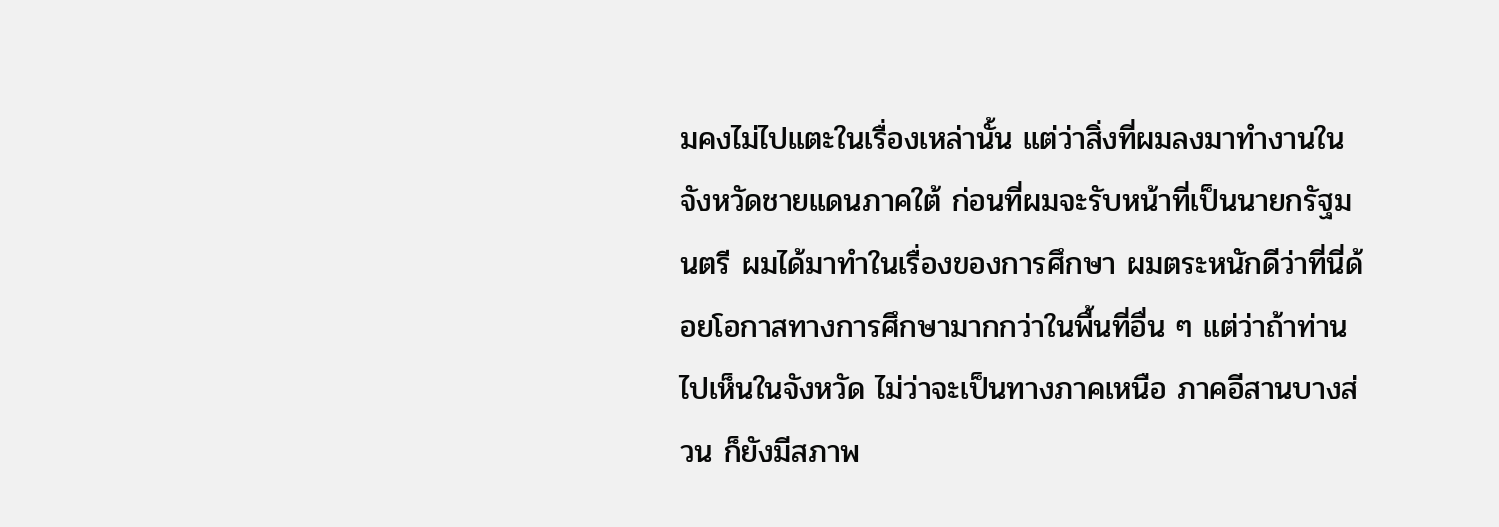มคงไม่ไปแตะในเรื่องเหล่านั้น แต่ว่าสิ่งที่ผมลงมาทำงานในจังหวัดชายแดนภาคใต้ ก่อนที่ผมจะรับหน้าที่เป็นนายกรัฐมนตรี ผมได้มาทำในเรื่องของการศึกษา ผมตระหนักดีว่าที่นี่ด้อยโอกาสทางการศึกษามากกว่าในพื้นที่อื่น ๆ แต่ว่าถ้าท่านไปเห็นในจังหวัด ไม่ว่าจะเป็นทางภาคเหนือ ภาคอีสานบางส่วน ก็ยังมีสภาพ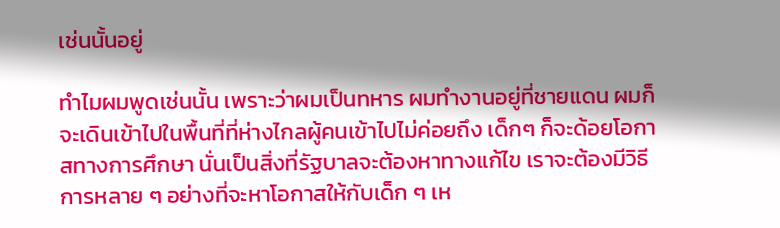เช่นนั้นอยู่

ทำไมผมพูดเช่นนั้น เพราะว่าผมเป็นทหาร ผมทำงานอยู่ที่ชายแดน ผมก็จะเดินเข้าไปในพื้นที่ที่ห่างไกลผู้คนเข้าไปไม่ค่อยถึง เด็กๆ ก็จะด้อยโอกาสทางการศึกษา นั่นเป็นสิ่งที่รัฐบาลจะต้องหาทางแก้ไข เราจะต้องมีวิธีการหลาย ๆ อย่างที่จะหาโอกาสให้กับเด็ก ๆ เห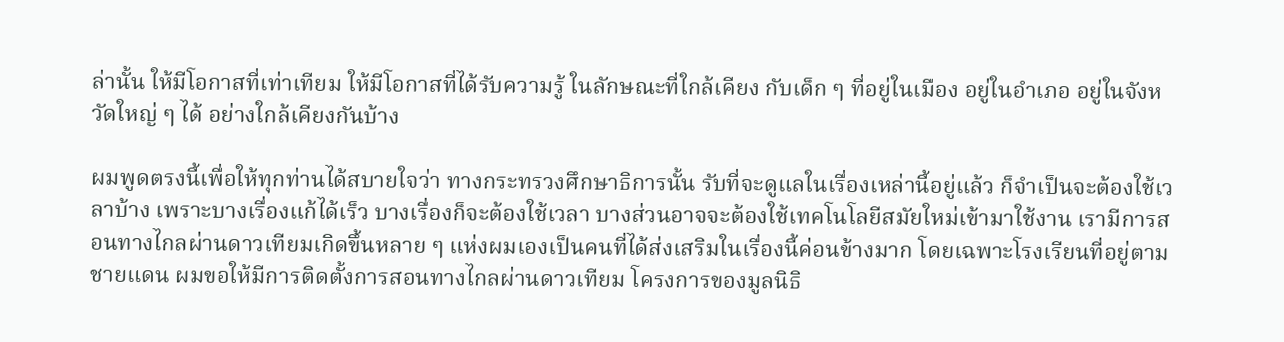ล่านั้น ให้มีโอกาสที่เท่าเทียม ให้มีโอกาสที่ได้รับความรู้ ในลักษณะที่ใกล้เคียง กับเด็ก ๆ ที่อยู่ในเมือง อยู่ในอำเภอ อยู่ในจังหวัดใหญ่ ๆ ได้ อย่างใกล้เคียงกันบ้าง

ผมพูดตรงนี้เพื่อให้ทุกท่านได้สบายใจว่า ทางกระทรวงศึกษาธิการนั้น รับที่จะดูแลในเรื่องเหล่านี้อยู่แล้ว ก็จำเป็นจะต้องใช้เวลาบ้าง เพราะบางเรื่องแก้ได้เร็ว บางเรื่องก็จะต้องใช้เวลา บางส่วนอาจจะต้องใช้เทคโนโลยีสมัยใหม่เข้ามาใช้งาน เรามีการสอนทางไกลผ่านดาวเทียมเกิดขึ้นหลาย ๆ แห่งผมเองเป็นคนที่ได้ส่งเสริมในเรื่องนี้ค่อนข้างมาก โดยเฉพาะโรงเรียนที่อยู่ตามชายแดน ผมขอให้มีการติดตั้งการสอนทางไกลผ่านดาวเทียม โครงการของมูลนิธิ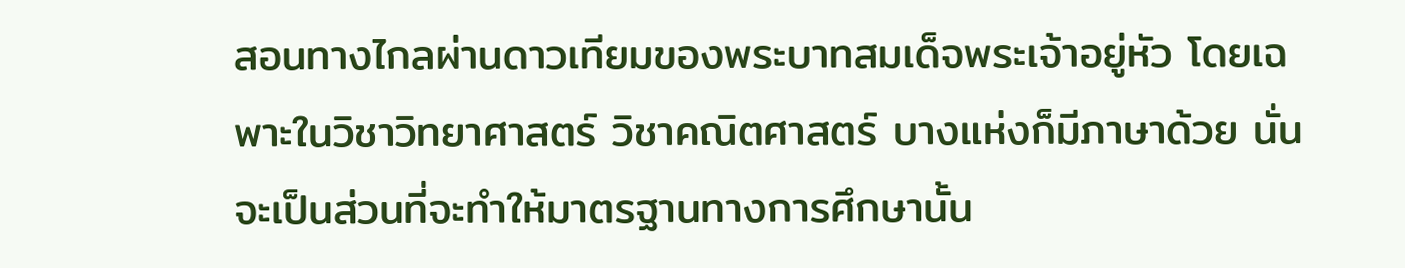สอนทางไกลผ่านดาวเทียมของพระบาทสมเด็จพระเจ้าอยู่หัว โดยเฉพาะในวิชาวิทยาศาสตร์ วิชาคณิตศาสตร์ บางแห่งก็มีภาษาด้วย นั่นจะเป็นส่วนที่จะทำให้มาตรฐานทางการศึกษานั้น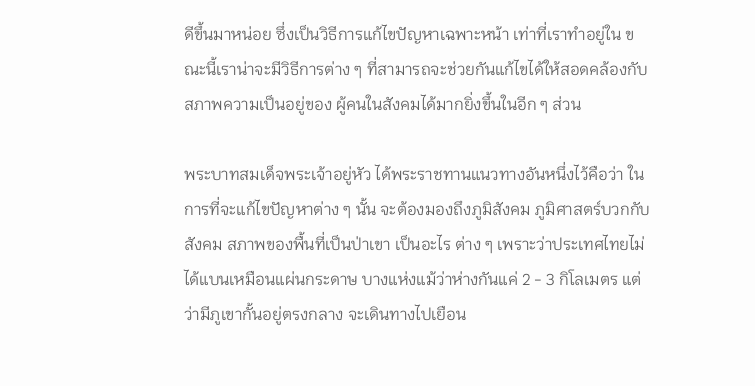ดีขึ้นมาหน่อย ซึ่งเป็นวิธีการแก้ไขปัญหาเฉพาะหน้า เท่าที่เราทำอยู่ใน ขณะนี้เราน่าจะมีวิธีการต่าง ๆ ที่สามารถจะช่วยกันแก้ไขได้ให้สอดคล้องกับสภาพความเป็นอยู่ของ ผู้คนในสังคมได้มากยิ่งขึ้นในอีก ๆ ส่วน

พระบาทสมเด็จพระเจ้าอยู่หัว ได้พระราชทานแนวทางอันหนึ่งไว้คือว่า ในการที่จะแก้ไขปัญหาต่าง ๆ นั้น จะต้องมองถึงภูมิสังคม ภูมิศาสตร์บวกกับสังคม สภาพของพื้นที่เป็นป่าเขา เป็นอะไร ต่าง ๆ เพราะว่าประเทศไทยไม่ได้แบนเหมือนแผ่นกระดาษ บางแห่งแม้ว่าห่างกันแค่ 2 - 3 กิโลเมตร แต่ว่ามีภูเขากั้นอยู่ตรงกลาง จะเดินทางไปเยือน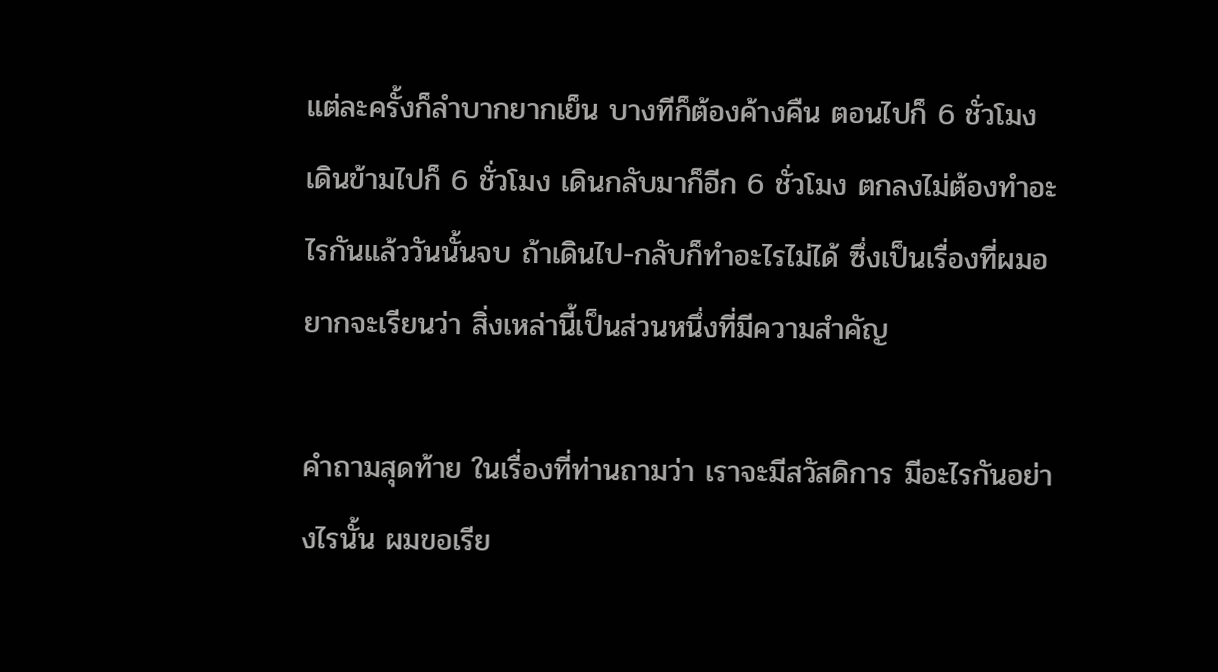แต่ละครั้งก็ลำบากยากเย็น บางทีก็ต้องค้างคืน ตอนไปก็ 6 ชั่วโมง เดินข้ามไปก็ 6 ชั่วโมง เดินกลับมาก็อีก 6 ชั่วโมง ตกลงไม่ต้องทำอะไรกันแล้ววันนั้นจบ ถ้าเดินไป-กลับก็ทำอะไรไม่ได้ ซึ่งเป็นเรื่องที่ผมอยากจะเรียนว่า สิ่งเหล่านี้เป็นส่วนหนึ่งที่มีความสำคัญ

คำถามสุดท้าย ในเรื่องที่ท่านถามว่า เราจะมีสวัสดิการ มีอะไรกันอย่างไรนั้น ผมขอเรีย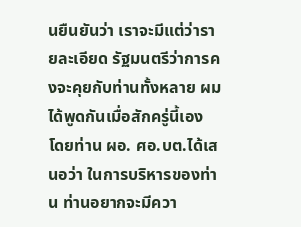นยืนยันว่า เราจะมีแต่ว่ารายละเอียด รัฐมนตรีว่าการคงจะคุยกับท่านทั้งหลาย ผมได้พูดกันเมื่อสักครู่นี้เอง โดยท่าน ผอ. ศอ.บต.ได้เสนอว่า ในการบริหารของท่าน ท่านอยากจะมีควา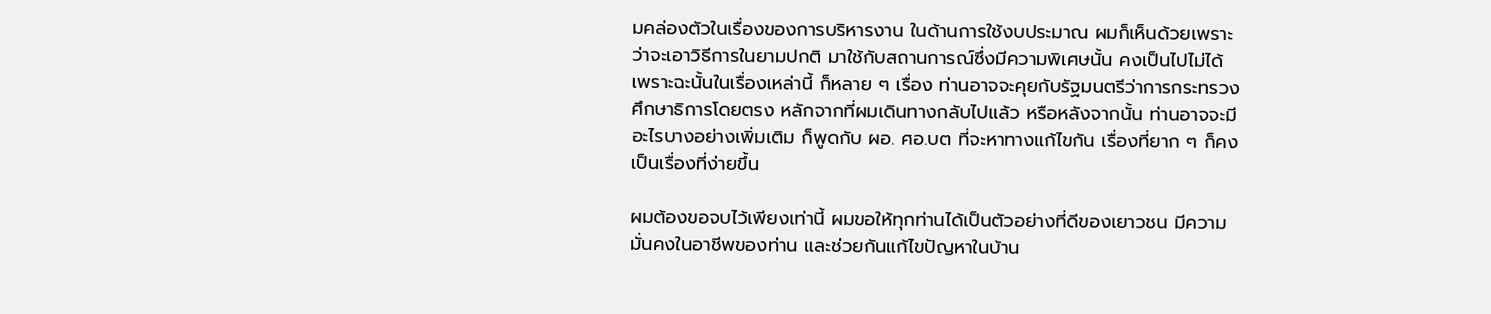มคล่องตัวในเรื่องของการบริหารงาน ในด้านการใช้งบประมาณ ผมก็เห็นด้วยเพราะว่าจะเอาวิธีการในยามปกติ มาใช้กับสถานการณ์ซึ่งมีความพิเศษนั้น คงเป็นไปไม่ได้ เพราะฉะนั้นในเรื่องเหล่านี้ ก็หลาย ๆ เรื่อง ท่านอาจจะคุยกับรัฐมนตรีว่าการกระทรวงศึกษาธิการโดยตรง หลักจากที่ผมเดินทางกลับไปแล้ว หรือหลังจากนั้น ท่านอาจจะมีอะไรบางอย่างเพิ่มเติม ก็พูดกับ ผอ. ศอ.บต ที่จะหาทางแก้ไขกัน เรื่องที่ยาก ๆ ก็คงเป็นเรื่องที่ง่ายขึ้น

ผมต้องขอจบไว้เพียงเท่านี้ ผมขอให้ทุกท่านได้เป็นตัวอย่างที่ดีของเยาวชน มีความมั่นคงในอาชีพของท่าน และช่วยกันแก้ไขปัญหาในบ้าน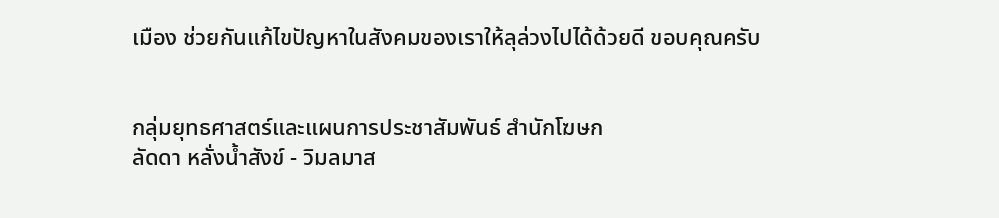เมือง ช่วยกันแก้ไขปัญหาในสังคมของเราให้ลุล่วงไปได้ด้วยดี ขอบคุณครับ


กลุ่มยุทธศาสตร์และแผนการประชาสัมพันธ์ สำนักโฆษก
ลัดดา หลั่งน้ำสังข์ - วิมลมาส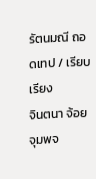รัตนมณี ถอดเทป / เรียบเรียง
จินตนา จ้อยจุมพจ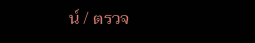น์ / ตรวจ